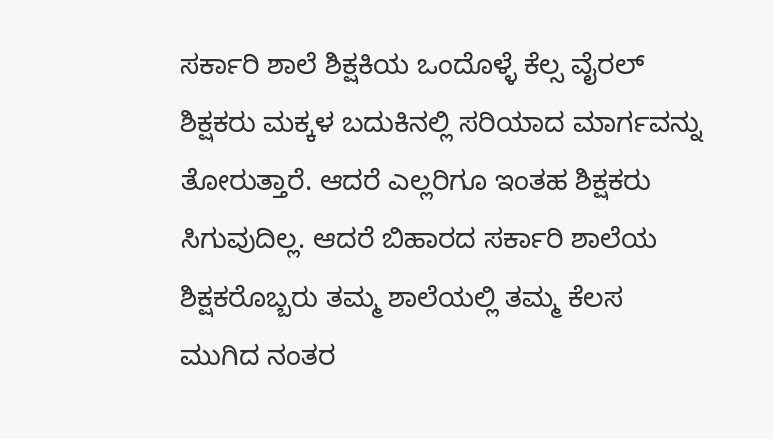ಸರ್ಕಾರಿ ಶಾಲೆ ಶಿಕ್ಷಕಿಯ ಒಂದೊಳ್ಳೆ ಕೆಲ್ಸ ವೈರಲ್ ಶಿಕ್ಷಕರು ಮಕ್ಕಳ ಬದುಕಿನಲ್ಲಿ ಸರಿಯಾದ ಮಾರ್ಗವನ್ನು ತೋರುತ್ತಾರೆ. ಆದರೆ ಎಲ್ಲರಿಗೂ ಇಂತಹ ಶಿಕ್ಷಕರು ಸಿಗುವುದಿಲ್ಲ. ಆದರೆ ಬಿಹಾರದ ಸರ್ಕಾರಿ ಶಾಲೆಯ ಶಿಕ್ಷಕರೊಬ್ಬರು ತಮ್ಮ ಶಾಲೆಯಲ್ಲಿ ತಮ್ಮ ಕೆಲಸ ಮುಗಿದ ನಂತರ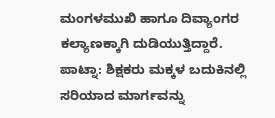ಮಂಗಳಮುಖಿ ಹಾಗೂ ದಿವ್ಯಾಂಗರ ಕಲ್ಯಾಣಕ್ಕಾಗಿ ದುಡಿಯುತ್ತಿದ್ದಾರೆ. ಪಾಟ್ನಾ: ಶಿಕ್ಷಕರು ಮಕ್ಕಳ ಬದುಕಿನಲ್ಲಿ ಸರಿಯಾದ ಮಾರ್ಗವನ್ನು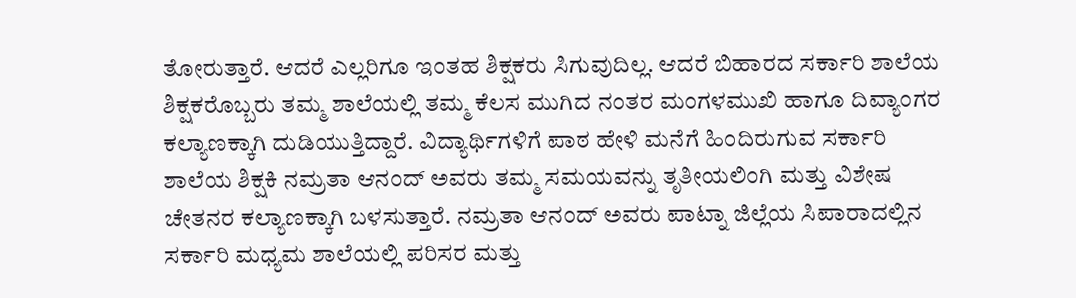ತೋರುತ್ತಾರೆ. ಆದರೆ ಎಲ್ಲರಿಗೂ ಇಂತಹ ಶಿಕ್ಷಕರು ಸಿಗುವುದಿಲ್ಲ. ಆದರೆ ಬಿಹಾರದ ಸರ್ಕಾರಿ ಶಾಲೆಯ ಶಿಕ್ಷಕರೊಬ್ಬರು ತಮ್ಮ ಶಾಲೆಯಲ್ಲಿ ತಮ್ಮ ಕೆಲಸ ಮುಗಿದ ನಂತರ ಮಂಗಳಮುಖಿ ಹಾಗೂ ದಿವ್ಯಾಂಗರ ಕಲ್ಯಾಣಕ್ಕಾಗಿ ದುಡಿಯುತ್ತಿದ್ದಾರೆ. ವಿದ್ಯಾರ್ಥಿಗಳಿಗೆ ಪಾಠ ಹೇಳಿ ಮನೆಗೆ ಹಿಂದಿರುಗುವ ಸರ್ಕಾರಿ ಶಾಲೆಯ ಶಿಕ್ಷಕಿ ನಮ್ರತಾ ಆನಂದ್ ಅವರು ತಮ್ಮ ಸಮಯವನ್ನು ತೃತೀಯಲಿಂಗಿ ಮತ್ತು ವಿಶೇಷ ಚೇತನರ ಕಲ್ಯಾಣಕ್ಕಾಗಿ ಬಳಸುತ್ತಾರೆ. ನಮ್ರತಾ ಆನಂದ್ ಅವರು ಪಾಟ್ನಾ ಜಿಲ್ಲೆಯ ಸಿಪಾರಾದಲ್ಲಿನ ಸರ್ಕಾರಿ ಮಧ್ಯಮ ಶಾಲೆಯಲ್ಲಿ ಪರಿಸರ ಮತ್ತು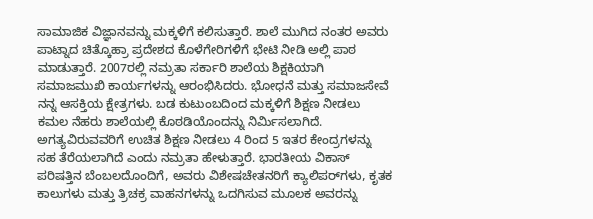ಸಾಮಾಜಿಕ ವಿಜ್ಞಾನವನ್ನು ಮಕ್ಕಳಿಗೆ ಕಲಿಸುತ್ತಾರೆ. ಶಾಲೆ ಮುಗಿದ ನಂತರ ಅವರು ಪಾಟ್ನಾದ ಚಿತ್ಕೊಹ್ರಾ ಪ್ರದೇಶದ ಕೊಳೆಗೇರಿಗಳಿಗೆ ಭೇಟಿ ನೀಡಿ ಅಲ್ಲಿ ಪಾಠ ಮಾಡುತ್ತಾರೆ. 2007ರಲ್ಲಿ ನಮ್ರತಾ ಸರ್ಕಾರಿ ಶಾಲೆಯ ಶಿಕ್ಷಕಿಯಾಗಿ ಸಮಾಜಮುಖಿ ಕಾರ್ಯಗಳನ್ನು ಆರಂಭಿಸಿದರು. ಭೋಧನೆ ಮತ್ತು ಸಮಾಜಸೇವೆ ನನ್ನ ಆಸಕ್ತಿಯ ಕ್ಷೇತ್ರಗಳು. ಬಡ ಕುಟುಂಬದಿಂದ ಮಕ್ಕಳಿಗೆ ಶಿಕ್ಷಣ ನೀಡಲು ಕಮಲ ನೆಹರು ಶಾಲೆಯಲ್ಲಿ ಕೊಠಡಿಯೊಂದನ್ನು ನಿರ್ಮಿಸಲಾಗಿದೆ. ಅಗತ್ಯವಿರುವವರಿಗೆ ಉಚಿತ ಶಿಕ್ಷಣ ನೀಡಲು 4 ರಿಂದ 5 ಇತರ ಕೇಂದ್ರಗಳನ್ನು ಸಹ ತೆರೆಯಲಾಗಿದೆ ಎಂದು ನಮ್ರತಾ ಹೇಳುತ್ತಾರೆ. ಭಾರತೀಯ ವಿಕಾಸ್ ಪರಿಷತ್ತಿನ ಬೆಂಬಲದೊಂದಿಗೆ, ಅವರು ವಿಶೇಷಚೇತನರಿಗೆ ಕ್ಯಾಲಿಪರ್‌ಗಳು, ಕೃತಕ ಕಾಲುಗಳು ಮತ್ತು ತ್ರಿಚಕ್ರ ವಾಹನಗಳನ್ನು ಒದಗಿಸುವ ಮೂಲಕ ಅವರನ್ನು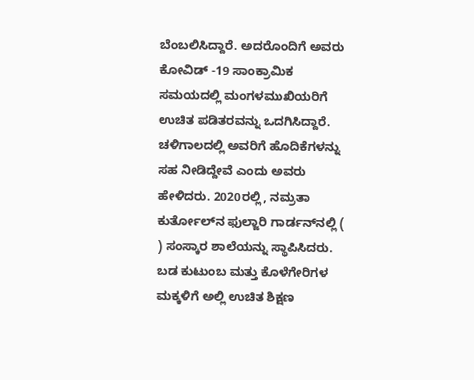ಬೆಂಬಲಿಸಿದ್ದಾರೆ. ಅದರೊಂದಿಗೆ ಅವರು ಕೋವಿಡ್ -19 ಸಾಂಕ್ರಾಮಿಕ ಸಮಯದಲ್ಲಿ ಮಂಗಳಮುಖಿಯರಿಗೆ ಉಚಿತ ಪಡಿತರವನ್ನು ಒದಗಿಸಿದ್ದಾರೆ. ಚಳಿಗಾಲದಲ್ಲಿ ಅವರಿಗೆ ಹೊದಿಕೆಗಳನ್ನು ಸಹ ನೀಡಿದ್ದೇವೆ ಎಂದು ಅವರು ಹೇಳಿದರು. 2020ರಲ್ಲಿ, ನಮ್ರತಾ ಕುರ್ತೋಲ್‌ನ ಫುಲ್ಜಾರಿ ಗಾರ್ಡನ್‌ನಲ್ಲಿ ( ) ಸಂಸ್ಕಾರ ಶಾಲೆಯನ್ನು ಸ್ಥಾಪಿಸಿದರು. ಬಡ ಕುಟುಂಬ ಮತ್ತು ಕೊಳೆಗೇರಿಗಳ ಮಕ್ಕಳಿಗೆ ಅಲ್ಲಿ ಉಚಿತ ಶಿಕ್ಷಣ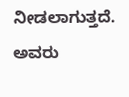ನೀಡಲಾಗುತ್ತದೆ. ಅವರು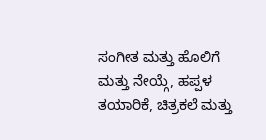ಸಂಗೀತ ಮತ್ತು ಹೊಲಿಗೆ ಮತ್ತು ನೇಯ್ಗೆ, ಹಪ್ಪಳ ತಯಾರಿಕೆ, ಚಿತ್ರಕಲೆ ಮತ್ತು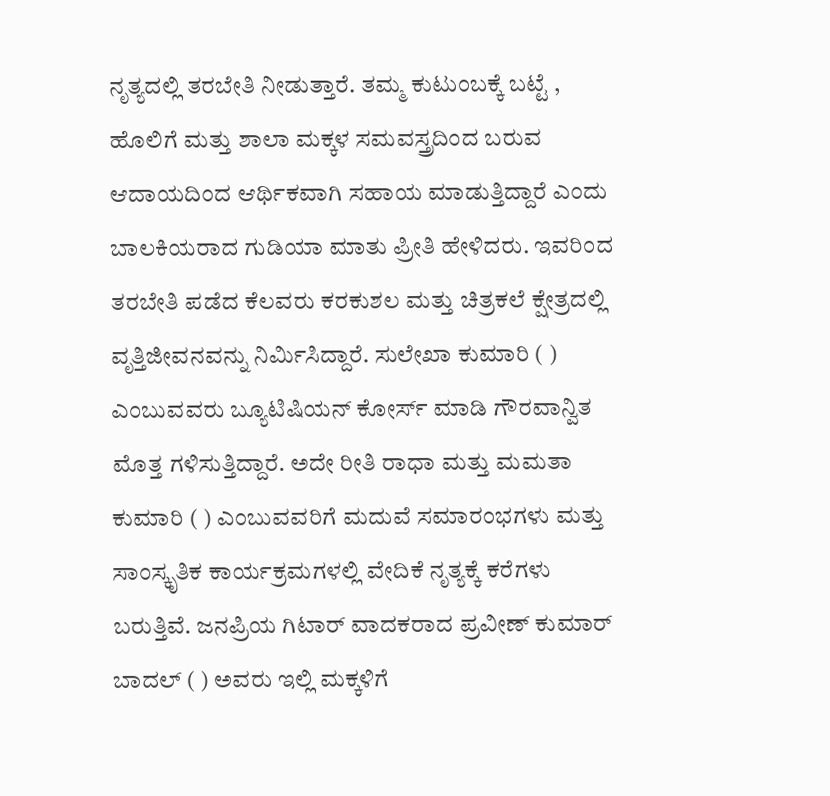ನೃತ್ಯದಲ್ಲಿ ತರಬೇತಿ ನೀಡುತ್ತಾರೆ. ತಮ್ಮ ಕುಟುಂಬಕ್ಕೆ ಬಟ್ಟೆ , ಹೊಲಿಗೆ ಮತ್ತು ಶಾಲಾ ಮಕ್ಕಳ ಸಮವಸ್ತ್ರದಿಂದ ಬರುವ ಆದಾಯದಿಂದ ಆರ್ಥಿಕವಾಗಿ ಸಹಾಯ ಮಾಡುತ್ತಿದ್ದಾರೆ ಎಂದು ಬಾಲಕಿಯರಾದ ಗುಡಿಯಾ ಮಾತು ಪ್ರೀತಿ ಹೇಳಿದರು. ಇವರಿಂದ ತರಬೇತಿ ಪಡೆದ ಕೆಲವರು ಕರಕುಶಲ ಮತ್ತು ಚಿತ್ರಕಲೆ ಕ್ಷೇತ್ರದಲ್ಲಿ ವೃತ್ತಿಜೀವನವನ್ನು ನಿರ್ಮಿಸಿದ್ದಾರೆ. ಸುಲೇಖಾ ಕುಮಾರಿ ( ) ಎಂಬುವವರು ಬ್ಯೂಟಿಷಿಯನ್ ಕೋರ್ಸ್ ಮಾಡಿ ಗೌರವಾನ್ವಿತ ಮೊತ್ತ ಗಳಿಸುತ್ತಿದ್ದಾರೆ. ಅದೇ ರೀತಿ ರಾಧಾ ಮತ್ತು ಮಮತಾ ಕುಮಾರಿ ( ) ಎಂಬುವವರಿಗೆ ಮದುವೆ ಸಮಾರಂಭಗಳು ಮತ್ತು ಸಾಂಸ್ಕೃತಿಕ ಕಾರ್ಯಕ್ರಮಗಳಲ್ಲಿ ವೇದಿಕೆ ನೃತ್ಯಕ್ಕೆ ಕರೆಗಳು ಬರುತ್ತಿವೆ. ಜನಪ್ರಿಯ ಗಿಟಾರ್ ವಾದಕರಾದ ಪ್ರವೀಣ್ ಕುಮಾರ್ ಬಾದಲ್ ( ) ಅವರು ಇಲ್ಲಿ ಮಕ್ಕಳಿಗೆ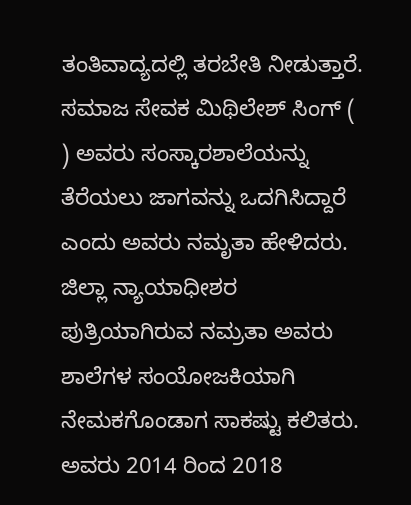ತಂತಿವಾದ್ಯದಲ್ಲಿ ತರಬೇತಿ ನೀಡುತ್ತಾರೆ. ಸಮಾಜ ಸೇವಕ ಮಿಥಿಲೇಶ್ ಸಿಂಗ್ ( ) ಅವರು ಸಂಸ್ಕಾರಶಾಲೆಯನ್ನು ತೆರೆಯಲು ಜಾಗವನ್ನು ಒದಗಿಸಿದ್ದಾರೆ ಎಂದು ಅವರು ನಮೃತಾ ಹೇಳಿದರು. ಜಿಲ್ಲಾ ನ್ಯಾಯಾಧೀಶರ ಪುತ್ರಿಯಾಗಿರುವ ನಮ್ರತಾ ಅವರು ಶಾಲೆಗಳ ಸಂಯೋಜಕಿಯಾಗಿ ನೇಮಕಗೊಂಡಾಗ ಸಾಕಷ್ಟು ಕಲಿತರು. ಅವರು 2014 ರಿಂದ 2018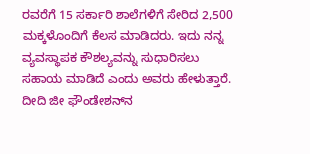ರವರೆಗೆ 15 ಸರ್ಕಾರಿ ಶಾಲೆಗಳಿಗೆ ಸೇರಿದ 2,500 ಮಕ್ಕಳೊಂದಿಗೆ ಕೆಲಸ ಮಾಡಿದರು. ಇದು ನನ್ನ ವ್ಯವಸ್ಥಾಪಕ ಕೌಶಲ್ಯವನ್ನು ಸುಧಾರಿಸಲು ಸಹಾಯ ಮಾಡಿದೆ ಎಂದು ಅವರು ಹೇಳುತ್ತಾರೆ. ದೀದಿ ಜೀ ಫೌಂಡೇಶನ್‌ನ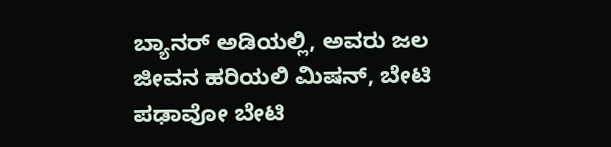ಬ್ಯಾನರ್ ಅಡಿಯಲ್ಲಿ, ಅವರು ಜಲ ಜೀವನ ಹರಿಯಲಿ ಮಿಷನ್, ಬೇಟಿ ಪಢಾವೋ ಬೇಟಿ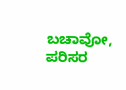ಬಚಾವೋ, ಪರಿಸರ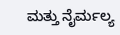ಮತ್ತು ನೈರ್ಮಲ್ಯ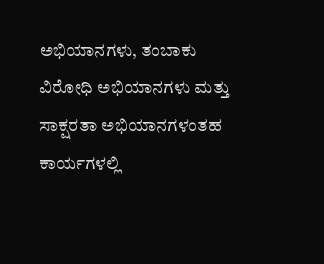ಅಭಿಯಾನಗಳು, ತಂಬಾಕು ವಿರೋಧಿ ಅಭಿಯಾನಗಳು ಮತ್ತು ಸಾಕ್ಷರತಾ ಅಭಿಯಾನಗಳಂತಹ ಕಾರ್ಯಗಳಲ್ಲಿ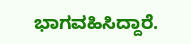ಭಾಗವಹಿಸಿದ್ದಾರೆ.